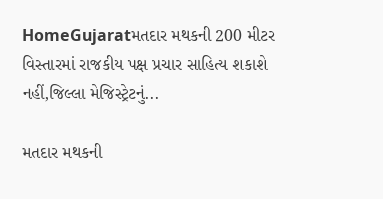HomeGujaratમતદાર મથકની 200 મીટર વિસ્તારમાં રાજકીય પક્ષ પ્રચાર સાહિત્ય શકાશે નહીં,જિલ્લા મેજિસ્ટ્રેટનું...

મતદાર મથકની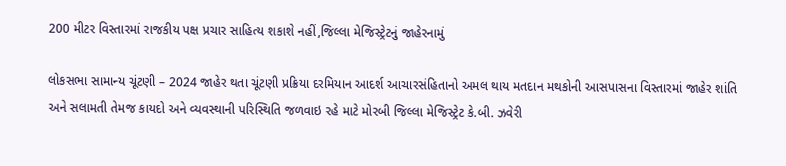200 મીટર વિસ્તારમાં રાજકીય પક્ષ પ્રચાર સાહિત્ય શકાશે નહીં,જિલ્લા મેજિસ્ટ્રેટનું જાહેરનામું

લોકસભા સામાન્ય ચૂંટણી – 2024 જાહેર થતા ચૂંટણી પ્રક્રિયા દરમિયાન આદર્શ આચારસંહિતાનો અમલ થાય મતદાન મથકોની આસપાસના વિસ્તારમાં જાહેર શાંતિ અને સલામતી તેમજ કાયદો અને વ્યવસ્થાની પરિસ્થિતિ જળવાઇ રહે માટે મોરબી જિલ્લા મેજિસ્ટ્રેટ કે.બી. ઝવેરી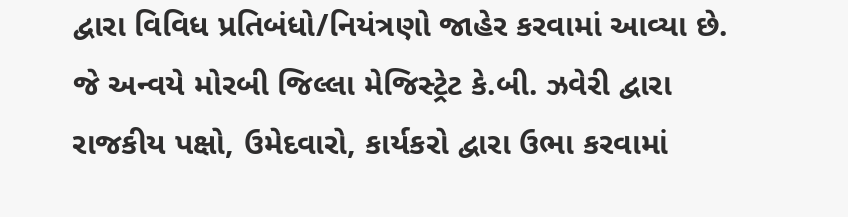દ્વારા વિવિધ પ્રતિબંધો/નિયંત્રણો જાહેર કરવામાં આવ્યા છે. જે અન્વયે મોરબી જિલ્લા મેજિસ્ટ્રેટ કે.બી. ઝવેરી દ્વારા રાજકીય પક્ષો, ઉમેદવારો, કાર્યકરો દ્વારા ઉભા કરવામાં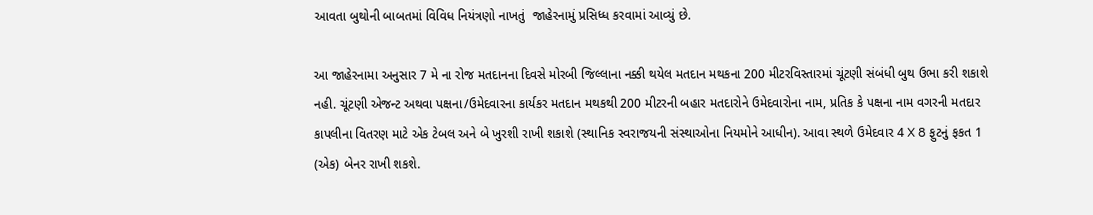આવતા બુથોની બાબતમાં વિવિધ નિયંત્રણો નાખતું  જાહેરનામું પ્રસિધ્ધ કરવામાં આવ્યું છે.

આ જાહેરનામા અનુસાર 7 મે ના રોજ મતદાનના દિવસે મોરબી જિલ્લાના નક્કી થયેલ મતદાન મથકના 200 મીટરવિસ્તારમાં ચૂંટણી સંબંધી બુથ ઉભા કરી શકાશે નહી. ચૂંટણી એજન્ટ અથવા પક્ષના/ઉમેદવારના કાર્યકર મતદાન મથકથી 200 મીટરની બહાર મતદારોને ઉમેદવારોના નામ, પ્રતિક કે પક્ષના નામ વગરની મતદાર કાપલીના વિતરણ માટે એક ટેબલ અને બે ખુરશી રાખી શકાશે (સ્થાનિક સ્વરાજયની સંસ્થાઓના નિયમોને આધીન). આવા સ્થળે ઉમેદવાર 4 X 8 ફુટનું ફકત 1 (એક) બેનર રાખી શકશે.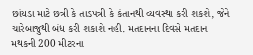છાંયડા માટે છત્રી કે તાડપત્રી કે કંતાનથી વ્યવસ્થા કરી શકશે, જેને ચારેબાજુથી બંધ કરી શકાશે નહી. મતદાનના દિવસે મતદાન મથકની 200 મીટરના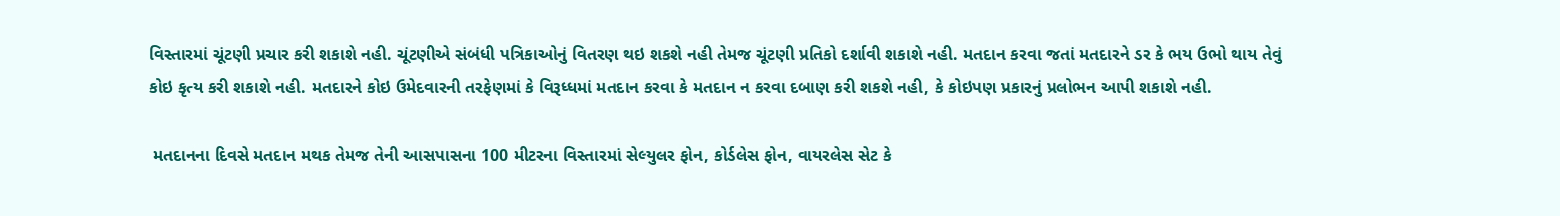વિસ્તારમાં ચૂંટણી પ્રચાર કરી શકાશે નહી. ચૂંટણીએ સંબંધી પત્રિકાઓનું વિતરણ થઇ શકશે નહી તેમજ ચૂંટણી પ્રતિકો દર્શાવી શકાશે નહી. મતદાન કરવા જતાં મતદારને ડર કે ભય ઉભો થાય તેવું કોઇ કૃત્ય કરી શકાશે નહી. મતદારને કોઇ ઉમેદવારની તરફેણમાં કે વિરૂધ્ધમાં મતદાન કરવા કે મતદાન ન કરવા દબાણ કરી શકશે નહી, કે કોઇપણ પ્રકારનું પ્રલોભન આપી શકાશે નહી.

 મતદાનના દિવસે મતદાન મથક તેમજ તેની આસપાસના 100 મીટરના વિસ્તારમાં સેલ્યુલર ફોન, કોર્ડલેસ ફોન, વાયરલેસ સેટ કે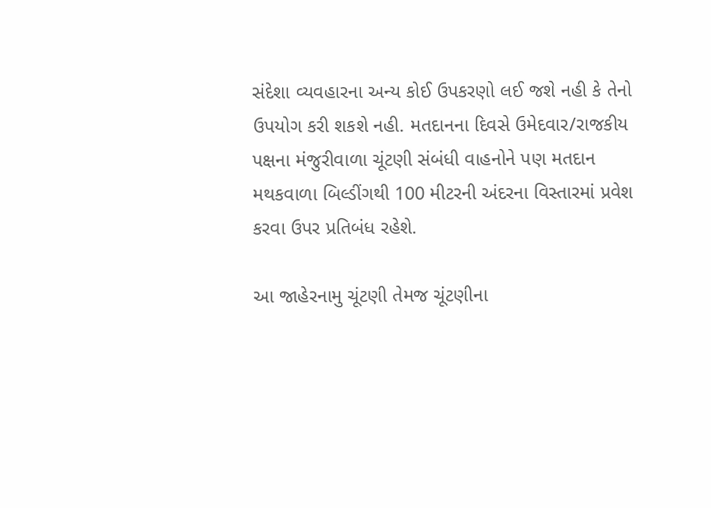સંદેશા વ્યવહારના અન્ય કોઈ ઉપકરણો લઈ જશે નહી કે તેનો ઉપયોગ કરી શકશે નહી. મતદાનના દિવસે ઉમેદવાર/રાજકીય પક્ષના મંજુરીવાળા ચૂંટણી સંબંધી વાહનોને પણ મતદાન મથકવાળા બિલ્ડીંગથી 100 મીટરની અંદરના વિસ્તારમાં પ્રવેશ કરવા ઉપર પ્રતિબંધ રહેશે.

આ જાહેરનામુ ચૂંટણી તેમજ ચૂંટણીના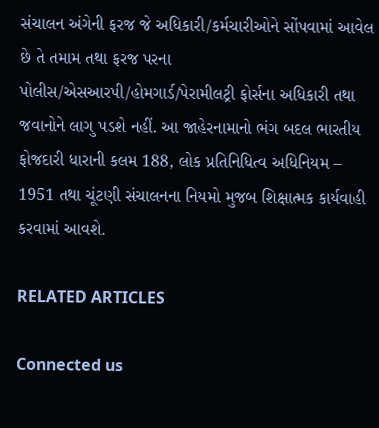સંચાલન અંગેની ફરજ જે અધિકારી/કર્મચારીઓને સોંપવામાં આવેલ છે તે તમામ તથા ફરજ પરના પોલીસ/એસઆરપી/હોમગાર્ડ/પેરામીલટ્રી ફોર્સના અધિકારી તથા જવાનોને લાગુ પડશે નહીં. આ જાહેરનામાનો ભંગ બદલ ભારતીય ફોજદારી ધારાની કલમ 188, લોક પ્રતિનિધિત્વ અધિનિયમ – 1951 તથા ચૂંટણી સંચાલનના નિયમો મુજબ શિક્ષાત્મક કાર્યવાહી કરવામાં આવશે.

RELATED ARTICLES

Connected us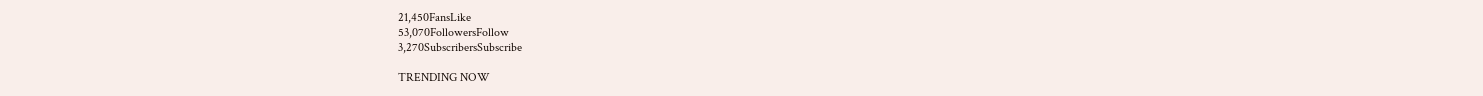21,450FansLike
53,070FollowersFollow
3,270SubscribersSubscribe

TRENDING NOW